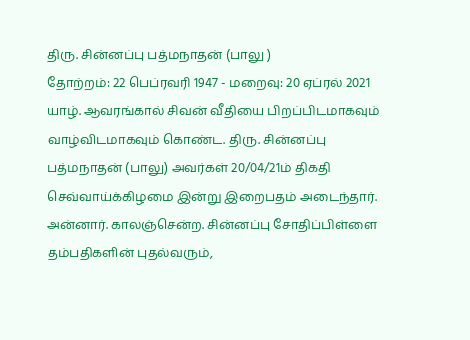திரு. சின்னப்பு பத்மநாதன் (பாலு )
தோற்றம்: 22 பெப்ரவரி 1947 - மறைவு: 20 ஏப்ரல் 2021
யாழ். ஆவரங்கால் சிவன் வீதியை பிறப்பிடமாகவும் வாழ்விடமாகவும் கொண்ட. திரு. சின்னப்பு பத்மநாதன் (பாலு) அவர்கள் 20/04/21ம் திகதி செவ்வாய்க்கிழமை இன்று இறைபதம் அடைந்தார்.
அன்னார். காலஞ்சென்ற. சின்னப்பு சோதிப்பிள்ளை தம்பதிகளின் புதல்வரும்,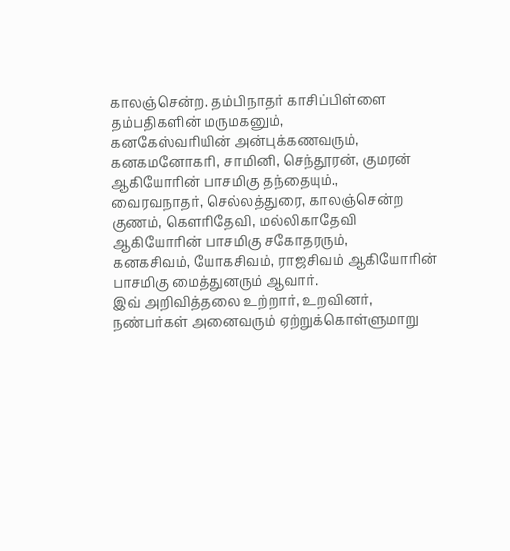காலஞ்சென்ற. தம்பிநாதர் காசிப்பிள்ளை தம்பதிகளின் மருமகனும்,
கனகேஸ்வரியின் அன்புக்கணவரும்,
கனகமனோகரி, சாமினி, செந்தூரன், குமரன் ஆகியோரின் பாசமிகு தந்தையும்.,
வைரவநாதர், செல்லத்துரை, காலஞ்சென்ற குணம், கௌரிதேவி, மல்லிகாதேவி ஆகியோரின் பாசமிகு சகோதரரும்,
கனகசிவம், யோகசிவம், ராஜசிவம் ஆகியோரின் பாசமிகு மைத்துனரும் ஆவார்.
இவ் அறிவித்தலை உற்றார், உறவினர், நண்பர்கள் அனைவரும் ஏற்றுக்கொள்ளுமாறு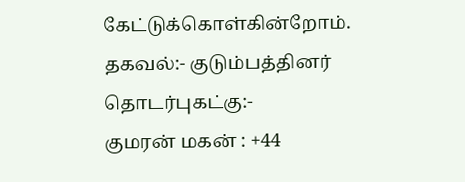கேட்டுக்கொள்கின்றோம்.
தகவல்:- குடும்பத்தினர்
தொடர்புகட்கு:-
குமரன் மகன் : +44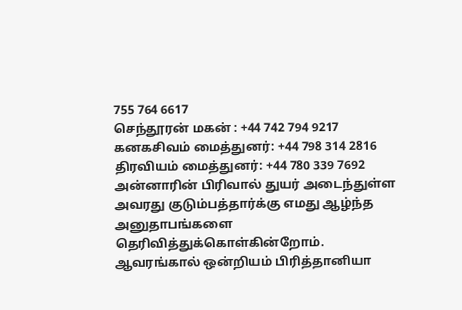755 764 6617
செந்தூரன் மகன் : +44 742 794 9217
கனகசிவம் மைத்துனர்: +44 798 314 2816
திரவியம் மைத்துனர்: +44 780 339 7692
அன்னாரின் பிரிவால் துயர் அடைந்துள்ள அவரது குடும்பத்தார்க்கு எமது ஆழ்ந்த அனுதாபங்களை தெரிவித்துக்கொள்கின்றோம்.
ஆவரங்கால் ஒன்றியம் பிரித்தானியா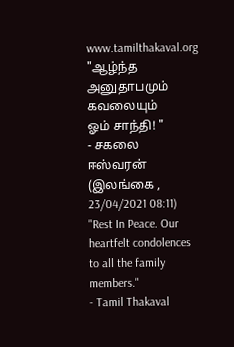www.tamilthakaval.org
"ஆழ்ந்த அனுதாபமும் கவலையும்
ஓம் சாந்தி! "
- சகலை ஈஸ்வரன் (இலங்கை , 23/04/2021 08:11)
"Rest In Peace. Our heartfelt condolences to all the family members."
- Tamil Thakaval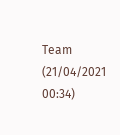Team (21/04/2021 00:34)